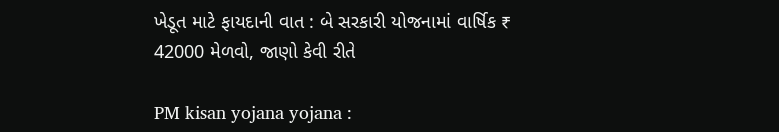ખેડૂત માટે ફાયદાની વાત : બે સરકારી યોજનામાં વાર્ષિક ₹ 42000 મેળવો, જાણો કેવી રીતે

PM kisan yojana yojana :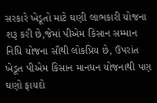સરકારે ખેડૂતો માટે ઘણી લાભકારી યોજના શરૂ કરી છે,જેમાં પીએમ કિસાન સમ્માન નિધિ યોજના સૌથી લોકપ્રિય છે, ઉપરાંત ખેડૂત પીએમ કિસાન માનધન યોજનાથી પણ ઘણો ફાયદો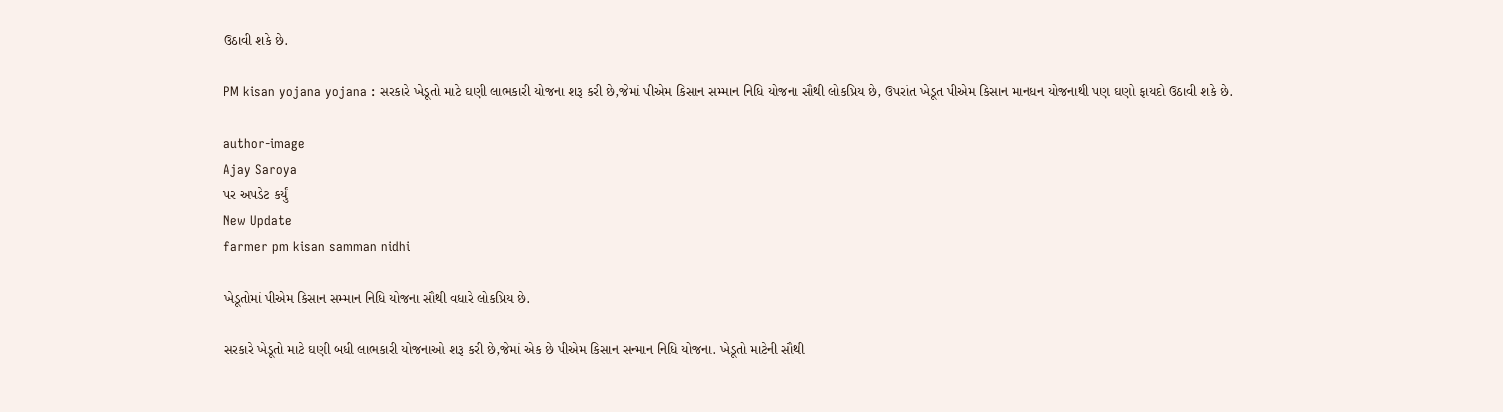ઉઠાવી શકે છે.

PM kisan yojana yojana : સરકારે ખેડૂતો માટે ઘણી લાભકારી યોજના શરૂ કરી છે,જેમાં પીએમ કિસાન સમ્માન નિધિ યોજના સૌથી લોકપ્રિય છે, ઉપરાંત ખેડૂત પીએમ કિસાન માનધન યોજનાથી પણ ઘણો ફાયદો ઉઠાવી શકે છે.

author-image
Ajay Saroya
પર અપડેટ કર્યું
New Update
farmer pm kisan samman nidhi

ખેડૂતોમાં પીએમ કિસાન સમ્માન નિધિ યોજના સૌથી વધારે લોકપ્રિય છે.

સરકારે ખેડૂતો માટે ઘણી બધી લાભકારી યોજનાઓ શરૂ કરી છે,જેમાં એક છે પીએમ કિસાન સન્માન નિધિ યોજના. ખેડૂતો માટેની સૌથી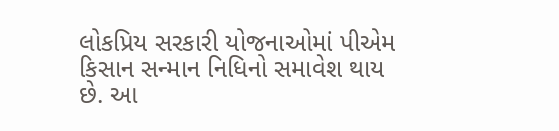લોકપ્રિય સરકારી યોજનાઓમાં પીએમ કિસાન સન્માન નિધિનો સમાવેશ થાય છે. આ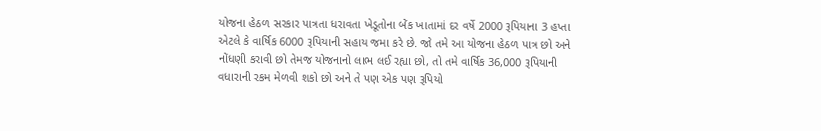યોજના હેઠળ સરકાર પાત્રતા ધરાવતા ખેડૂતોના બેંક ખાતામાં દર વર્ષે 2000 રૂપિયાના 3 હપ્તા એટલે કે વાર્ષિક 6000 રૂપિયાની સહાય જમા કરે છે. જો તમે આ યોજના હેઠળ પાત્ર છો અને નોંધણી કરાવી છો તેમજ યોજનાનો લાભ લઈ રહ્યા છો, તો તમે વાર્ષિક 36,000 રૂપિયાની વધારાની રકમ મેળવી શકો છો અને તે પણ એક પણ રૂપિયો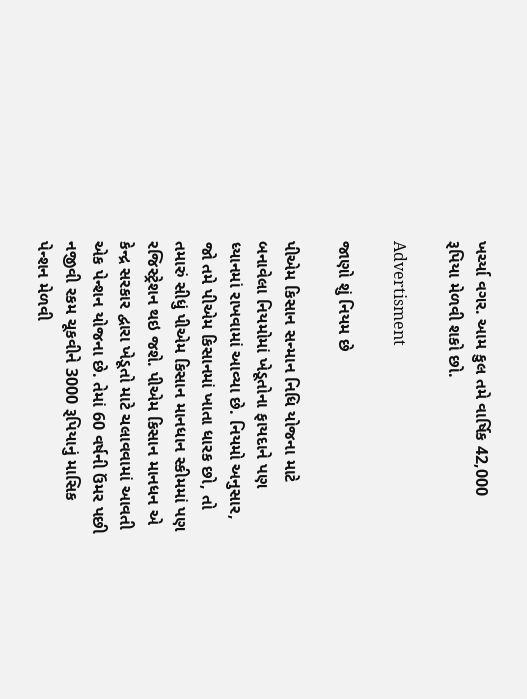ખર્ચ્યા વગર. આમ કુલ તમે વાર્ષિક 42,000 રૂપિયા મેળવી શકો છો.

Advertisment

જાણો શું નિયમ છે

પીએમ કિસાન સન્માન નિધિ યોજના માટે બનાવેલા નિયમોમાં ખેડૂતોના ફાયદાને પણ ધ્યાનમાં રાખવામાં આવ્યા છે. નિયમો અનુસાર, જો તમે પીએમ કિસાનમાં ખાતા ધારક છો, તો તમારું સીધું પીએમ કિસાન માનધાન સ્કીમમાં પણ રજિસ્ટ્રેશન થઇ જશે. પીએમ કિસાન માનધન એ કેન્દ્ર સરકાર દ્વારા ખેડૂતો માટે ચલાવવામાં આવતી એક પેન્શન યોજના છે. તેમાં 60 વર્ષની ઉંમર પછી નજીવી રકમ ચૂકવીને 3000 રૂપિયાનું માસિક પેન્શન મેળવી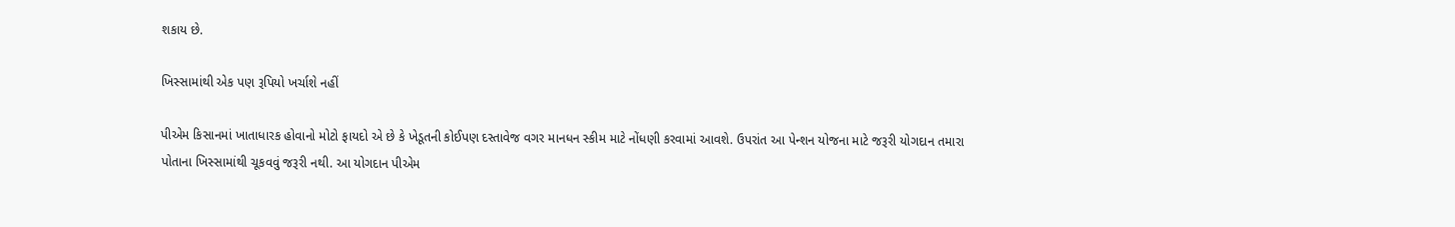શકાય છે.

ખિસ્સામાંથી એક પણ રૂપિયો ખર્ચાશે નહીં

પીએમ કિસાનમાં ખાતાધારક હોવાનો મોટો ફાયદો એ છે કે ખેડૂતની કોઈપણ દસ્તાવેજ વગર માનધન સ્કીમ માટે નોંધણી કરવામાં આવશે. ઉપરાંત આ પેન્શન યોજના માટે જરૂરી યોગદાન તમારા પોતાના ખિસ્સામાંથી ચૂકવવું જરૂરી નથી. આ યોગદાન પીએમ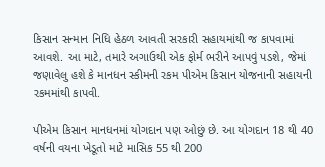કિસાન સન્માન નિધિ હેઠળ આવતી સરકારી સહાયમાંથી જ કાપવામાં આવશે. આ માટે, તમારે અગાઉથી એક ફોર્મ ભરીને આપવું પડશે, જેમાં જણાવેલુ હશે કે માનધન સ્કીમની રકમ પીએમ કિસાન યોજનાની સહાયની રકમમાંથી કાપવી.

પીએમ કિસાન માનધનમાં યોગદાન પણ ઓછું છે. આ યોગદાન 18 થી 40 વર્ષની વયના ખેડૂતો માટે માસિક 55 થી 200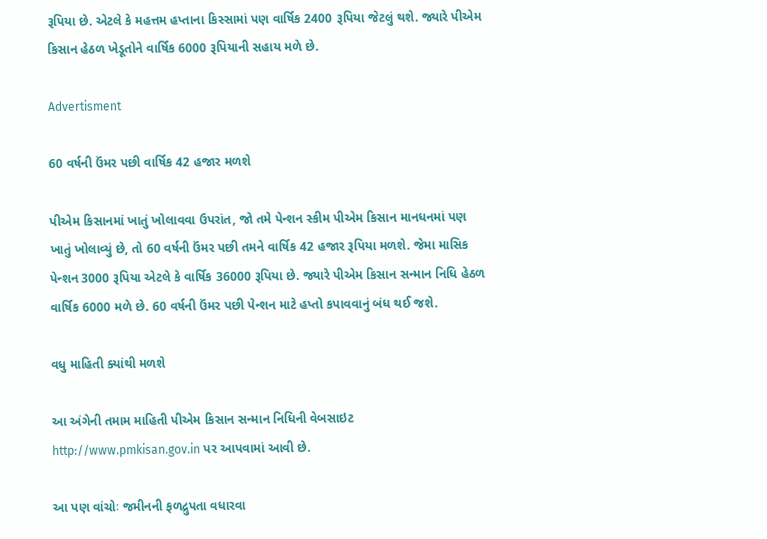રૂપિયા છે. એટલે કે મહત્તમ હપ્તાના કિસ્સામાં પણ વાર્ષિક 2400 રૂપિયા જેટલું થશે. જ્યારે પીએમ કિસાન હેઠળ ખેડૂતોને વાર્ષિક 6000 રૂપિયાની સહાય મળે છે.

Advertisment

60 વર્ષની ઉંમર પછી વાર્ષિક 42 હજાર મળશે

પીએમ કિસાનમાં ખાતું ખોલાવવા ઉપરાંત, જો તમે પેન્શન સ્કીમ પીએમ કિસાન માનધનમાં પણ ખાતું ખોલાવ્યું છે, તો 60 વર્ષની ઉંમર પછી તમને વાર્ષિક 42 હજાર રૂપિયા મળશે. જેમા માસિક પેન્શન 3000 રૂપિયા એટલે કે વાર્ષિક 36000 રૂપિયા છે. જ્યારે પીએમ કિસાન સન્માન નિધિ હેઠળ વાર્ષિક 6000 મળે છે. 60 વર્ષની ઉંમર પછી પેન્શન માટે હપ્તો કપાવવાનું બંધ થઈ જશે.

વધુ માહિતી ક્યાંથી મળશે

આ અંગેની તમામ માહિતી પીએમ કિસાન સન્માન નિધિની વેબસાઇટ http://www.pmkisan.gov.in પર આપવામાં આવી છે.

આ પણ વાંચોઃ જમીનની ફળદ્રુપતા વધારવા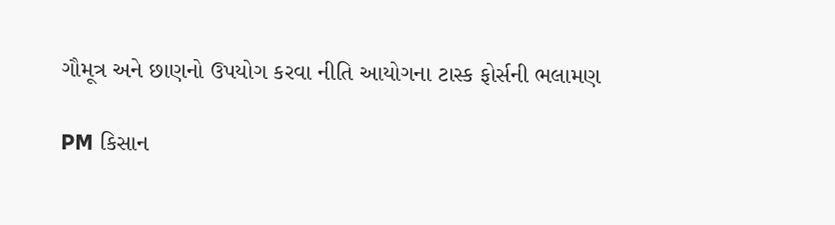ગૌમૂત્ર અને છાણનો ઉપયોગ કરવા નીતિ આયોગના ટાસ્ક ફોર્સની ભલામણ

PM કિસાન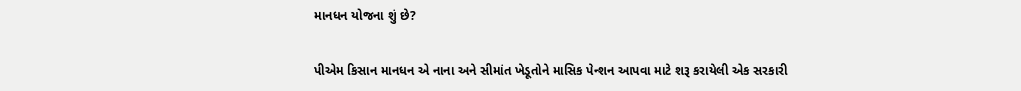માનધન યોજના શું છે?

પીએમ કિસાન માનધન એ નાના અને સીમાંત ખેડૂતોને માસિક પેન્શન આપવા માટે શરૂ કરાયેલી એક સરકારી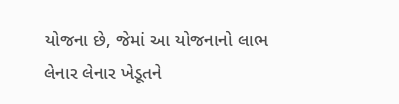યોજના છે, જેમાં આ યોજનાનો લાભ લેનાર લેનાર ખેડૂતને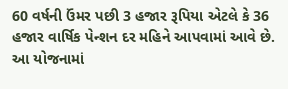60 વર્ષની ઉંમર પછી 3 હજાર રૂપિયા એટલે કે 36 હજાર વાર્ષિક પેન્શન દર મહિને આપવામાં આવે છે. આ યોજનામાં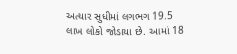અત્યાર સુધીમાં લગભગ 19.5 લાખ લોકો જોડાયા છે. આમાં 18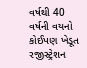વર્ષથી 40 વર્ષની વયનો કોઈપણ ખેડૂત રજીસ્ટ્રેશન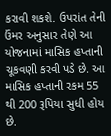કરાવી શકશે. ઉપરાંત તેની ઉંમર અનુસાર તેણે આ યોજનામાં માસિક હપ્તાની ચૂકવણી કરવી પડે છે. આ માસિક હપ્તાની રકમ 55 થી 200 રૂપિયા સુધી હોય છે.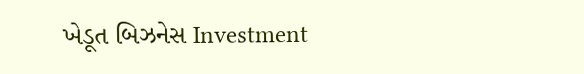ખેડૂત બિઝનેસ Investment